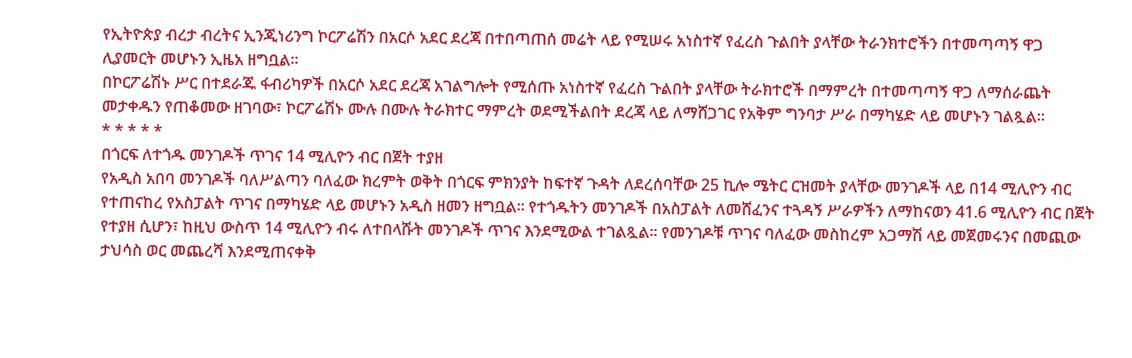የኢትዮጵያ ብረታ ብረትና ኢንጂነሪንግ ኮርፖሬሽን በአርሶ አደር ደረጃ በተበጣጠሰ መሬት ላይ የሚሠሩ አነስተኛ የፈረስ ጉልበት ያላቸው ትራንክተሮችን በተመጣጣኝ ዋጋ ሊያመርት መሆኑን ኢዜአ ዘግቧል፡፡
በኮርፖሬሽኑ ሥር በተደራጁ ፋብሪካዎች በአርሶ አደር ደረጃ አገልግሎት የሚሰጡ አነስተኛ የፈረስ ጉልበት ያላቸው ትራክተሮች በማምረት በተመጣጣኝ ዋጋ ለማሰራጨት መታቀዱን የጠቆመው ዘገባው፣ ኮርፖሬሽኑ ሙሉ በሙሉ ትራክተር ማምረት ወደሚችልበት ደረጃ ላይ ለማሸጋገር የአቅም ግንባታ ሥራ በማካሄድ ላይ መሆኑን ገልጿል፡፡
* * * * *
በጎርፍ ለተጎዱ መንገዶች ጥገና 14 ሚሊዮን ብር በጀት ተያዘ
የአዲስ አበባ መንገዶች ባለሥልጣን ባለፈው ክረምት ወቅት በጎርፍ ምክንያት ከፍተኛ ጉዳት ለደረሰባቸው 25 ኪሎ ሜትር ርዝመት ያላቸው መንገዶች ላይ በ14 ሚሊዮን ብር የተጠናከረ የአስፓልት ጥገና በማካሄድ ላይ መሆኑን አዲስ ዘመን ዘግቧል፡፡ የተጎዱትን መንገዶች በአስፓልት ለመሸፈንና ተጓዳኝ ሥራዎችን ለማከናወን 41.6 ሚሊዮን ብር በጀት የተያዘ ሲሆን፣ ከዚህ ውስጥ 14 ሚሊዮን ብሩ ለተበላሹት መንገዶች ጥገና እንደሚውል ተገልጿል፡፡ የመንገዶቹ ጥገና ባለፈው መስከረም አጋማሽ ላይ መጀመሩንና በመጪው ታህሳስ ወር መጨረሻ እንደሚጠናቀቅ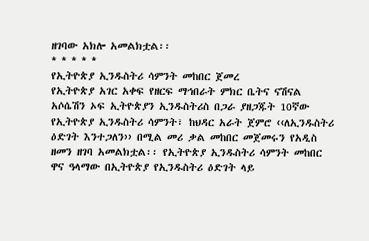ዘገባው አክሎ አመልክቷል፡፡
* * * * *
የኢትዮጵያ ኢንዱስትሪ ሳምንት መከበር ጀመረ
የኢትዮጵያ አገር አቀፍ የዘርፍ ማኅበራት ምክር ቤትና ናሽናል አሶሴሽን ኦፍ ኢትዮጵያን ኢንዱስትሪስ በጋራ ያዘጋጁት 10ኛው የኢትዮጵያ ኢንዱስትሪ ሳምንት፣ ከህዳር አራት ጀምሮ ‹‹ለኢንዱስትሪ ዕድገት እንተጋለን›› በሚል መሪ ቃል መከበር መጀመሩን የአዲስ ዘመን ዘገባ አመልክቷል፡፡ የኢትዮጵያ ኢንዱስትሪ ሳምንት መከበር ዋና ዓላማው በኢትዮጵያ የኢንዱስትሪ ዕድገት ላይ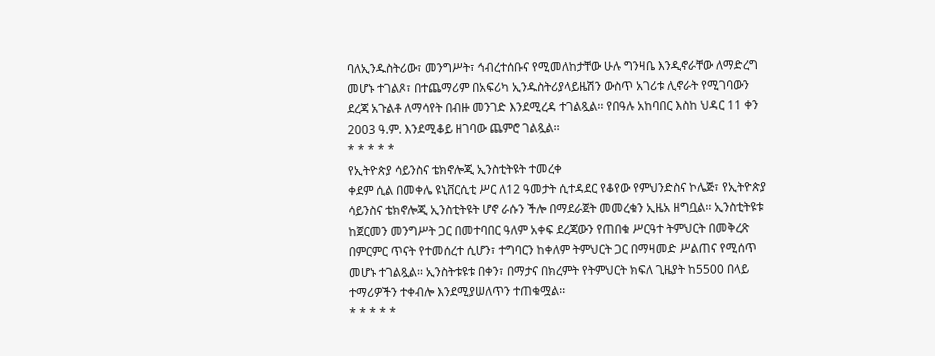ባለኢንዱስትሪው፣ መንግሥት፣ ኅብረተሰቡና የሚመለከታቸው ሁሉ ግንዛቤ እንዲኖራቸው ለማድረግ መሆኑ ተገልጾ፣ በተጨማሪም በአፍሪካ ኢንዱስትሪያላይዜሽን ውስጥ አገሪቱ ሊኖራት የሚገባውን ደረጃ አጉልቶ ለማሳየት በብዙ መንገድ እንደሚረዳ ተገልጿል፡፡ የበዓሉ አከባበር እስከ ህዳር 11 ቀን 2003 ዓ.ም. እንደሚቆይ ዘገባው ጨምሮ ገልጿል፡፡
* * * * *
የኢትዮጵያ ሳይንስና ቴክኖሎጂ ኢንስቲትዩት ተመረቀ
ቀደም ሲል በመቀሌ ዩኒቨርሲቲ ሥር ለ12 ዓመታት ሲተዳደር የቆየው የምህንድስና ኮሌጅ፣ የኢትዮጵያ ሳይንስና ቴክኖሎጂ ኢንስቲትዩት ሆኖ ራሱን ችሎ በማደራጀት መመረቁን ኢዜአ ዘግቧል፡፡ ኢንስቲትዩቱ ከጀርመን መንግሥት ጋር በመተባበር ዓለም አቀፍ ደረጃውን የጠበቁ ሥርዓተ ትምህርት በመቅረጽ በምርምር ጥናት የተመሰረተ ሲሆን፣ ተግባርን ከቀለም ትምህርት ጋር በማዛመድ ሥልጠና የሚሰጥ መሆኑ ተገልጿል፡፡ ኢንስትቱዩቱ በቀን፣ በማታና በክረምት የትምህርት ክፍለ ጊዜያት ከ5500 በላይ ተማሪዎችን ተቀብሎ እንደሚያሠለጥን ተጠቁሟል፡፡
* * * * *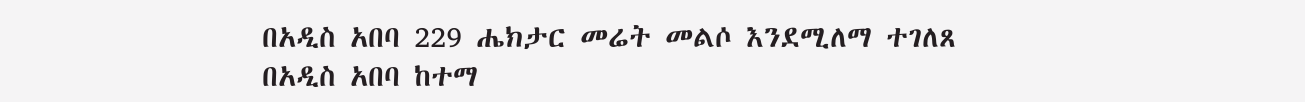በአዲስ አበባ 229 ሔክታር መሬት መልሶ እንደሚለማ ተገለጸ
በአዲስ አበባ ከተማ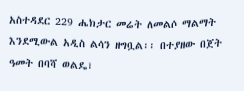አስተዳደር 229 ሔክታር መሬት ለመልሶ ማልማት እንደሚውል አዲስ ልሳን ዘግቧል፡፡ በተያዘው በጀት ዓመት በባሻ ወልዴ፣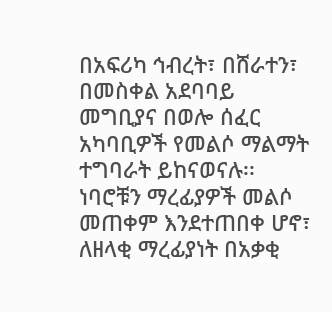በአፍሪካ ኅብረት፣ በሸራተን፣ በመስቀል አደባባይ መግቢያና በወሎ ሰፈር አካባቢዎች የመልሶ ማልማት ተግባራት ይከናወናሉ፡፡ ነባሮቹን ማረፊያዎች መልሶ መጠቀም እንደተጠበቀ ሆኖ፣ ለዘላቂ ማረፊያነት በአቃቂ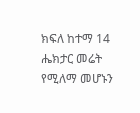ክፍለ ከተማ 14 ሔክታር መሬት የሚለማ መሆኑን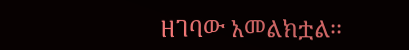ዘገባው አመልክቷል፡፡